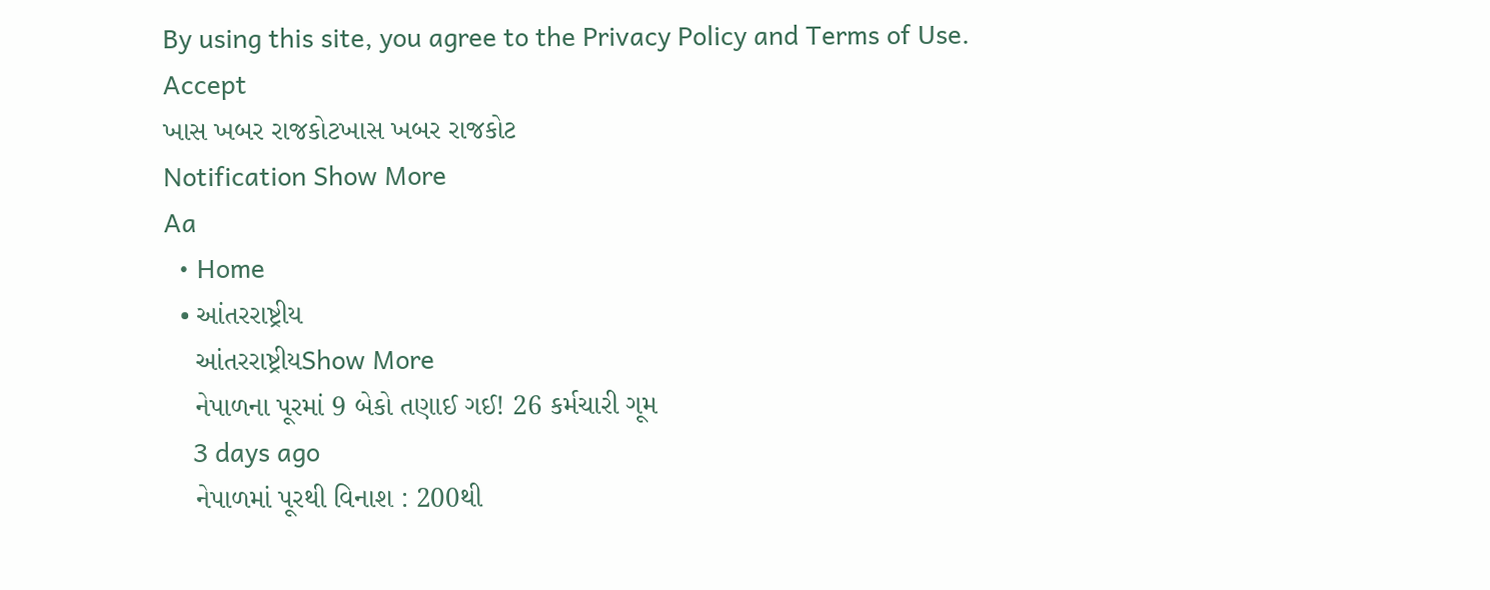By using this site, you agree to the Privacy Policy and Terms of Use.
Accept
ખાસ ખબર રાજકોટખાસ ખબર રાજકોટ
Notification Show More
Aa
  • Home
  • આંતરરાષ્ટ્રીય
    આંતરરાષ્ટ્રીયShow More
    નેપાળના પૂરમાં 9 બેકો તણાઈ ગઈ! 26 કર્મચારી ગૂમ
    3 days ago
    નેપાળમાં પૂરથી વિનાશ : 200થી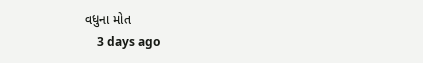વધુના મોત
    3 days ago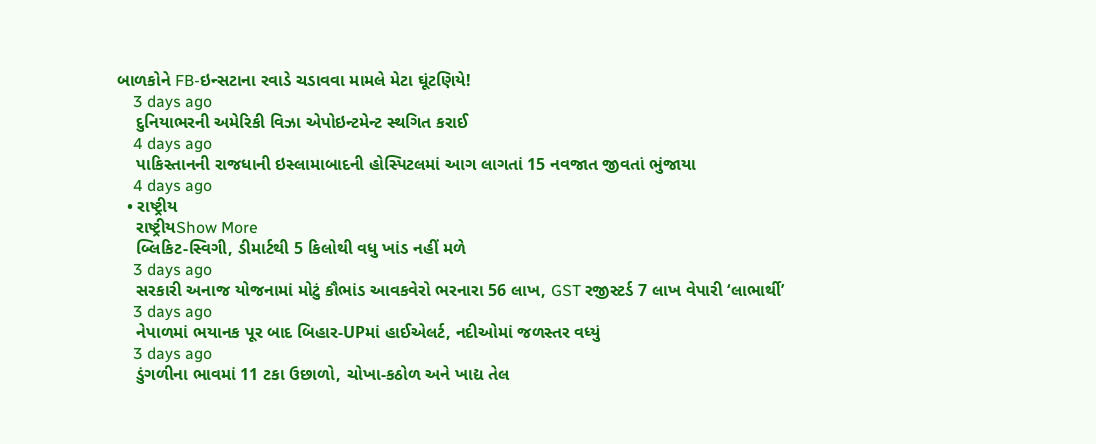બાળકોને FB-ઇન્સટાના રવાડે ચડાવવા મામલે મેટા ઘૂંટણિયે!
    3 days ago
    દુનિયાભરની અમેરિકી વિઝા એપોઇન્ટમેન્ટ સ્થગિત કરાઈ
    4 days ago
    પાકિસ્તાનની રાજધાની ઇસ્લામાબાદની હોસ્પિટલમાં આગ લાગતાં 15 નવજાત જીવતાં ભુંજાયા
    4 days ago
  • રાષ્ટ્રીય
    રાષ્ટ્રીયShow More
    બ્લિકિટ-સ્વિગી, ડીમાર્ટથી 5 કિલોથી વધુ ખાંડ નહીં મળે
    3 days ago
    સરકારી અનાજ યોજનામાં મોટું કૌભાંડ આવકવેરો ભરનારા 56 લાખ, GST રજીસ્ટર્ડ 7 લાખ વેપારી ‘લાભાર્થી’
    3 days ago
    નેપાળમાં ભયાનક પૂર બાદ બિહાર-UPમાં હાઈએલર્ટ, નદીઓમાં જળસ્તર વધ્યું
    3 days ago
    ડુંગળીના ભાવમાં 11 ટકા ઉછાળો, ચોખા-કઠોળ અને ખાદ્ય તેલ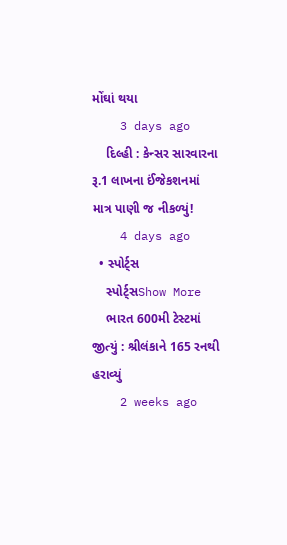મોંઘાં થયા
    3 days ago
    દિલ્હી : કેન્સર સારવારના રૂ.1 લાખના ઈંજેકશનમાં માત્ર પાણી જ નીકળ્યું!
    4 days ago
  • સ્પોર્ટ્સ
    સ્પોર્ટ્સShow More
    ભારત 600મી ટેસ્ટમાં જીત્યું : શ્રીલંકાને 165 રનથી હરાવ્યું
    2 weeks ago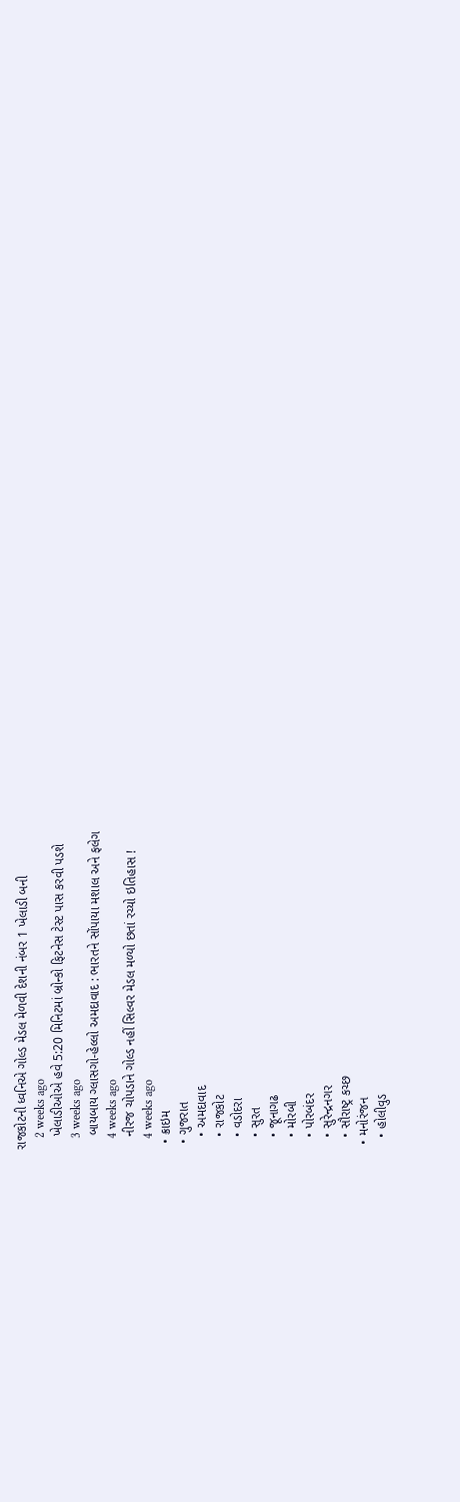રાજકોટની ધ્વનિએ ગોલ્ડ મેડલ મેળવી દેશની નંબર 1 ખેલાડી બની
    2 weeks ago
    ખેલાડીઓએ હવે 5:20 મિનિટમાં બ્રોન્કો ફિટનેસ ટેસ્ટ પાસ કરવી પડશે
    3 weeks ago
    બાયબાય ગ્લાસગો-હેલ્લો અમદાવાદ : ભારતને સોંપાયા મશાલ અને ફલેગ
    4 weeks ago
    નીરજ ચોપડાને ગોલ્ડ નહીં સિલ્વર મેડલ મળ્યો છતાં રચ્યો ઇતિહાસ !
    4 weeks ago
  • ક્રાઇમ
  • ગુજરાત
    • અમદાવાદ
    • રાજકોટ
    • વડોદરા
    • સુરત
    • જૂનાગઢ
    • મોરબી
    • પોરબંદર
    • સુરેન્દ્રનગર
    • સૌરાષ્ટ્ર કચ્છ
  • મનોરંજન
    • હોલીવુડ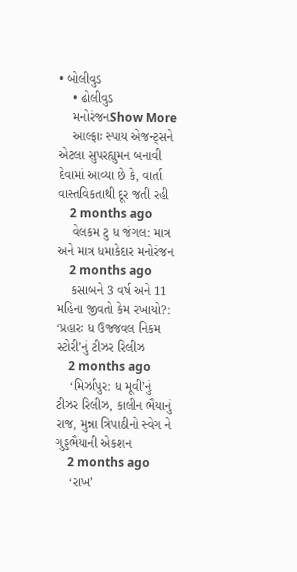• બોલીવુડ
    • ઢોલીવુડ
    મનોરંજનShow More
    આલ્ફાઃ સ્પાય એજન્ટ્સને એટલા સુપરહ્યુમન બનાવી દેવામાં આવ્યા છે કે, વાર્તા વાસ્તવિકતાથી દૂર જતી રહી
    2 months ago
    વેલકમ ટુ ધ જંગલ: માત્ર અને માત્ર ધમાકેદાર મનોરંજન
    2 months ago
    કસાબને 3 વર્ષ અને 11 મહિના જીવતો કેમ રખાયો?: ‘પ્રહારઃ ધ ઉજ્જવલ નિકમ સ્ટોરી’નું ટીઝર રિલીઝ
    2 months ago
    ‘મિર્ઝાપુર: ધ મૂવી’નું ટીઝર રિલીઝ, કાલીન ભૈયાનું રાજ, મુન્ના ત્રિપાઠીનો સ્વેગ ને ગુડ્ડભૈયાની એકશન
    2 months ago
    ‘રાખ’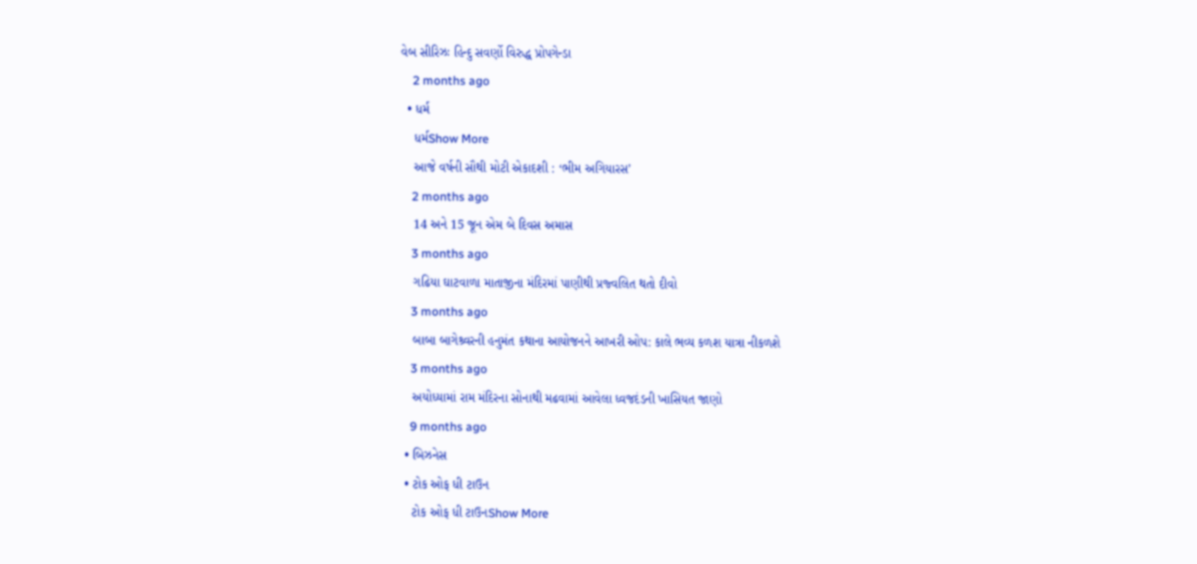વેબ સીરિઝઃ હિન્દુ સવર્ણો વિરુદ્ધ પ્રોપગેન્ડા
    2 months ago
  • ધર્મ
    ધર્મShow More
    આજે વર્ષની સૌથી મોટી એકાદશી : ‘ભીમ અગિયારસ’
    2 months ago
    14 અને 15 જૂન એમ બે દિવસ અમાસ
    3 months ago
    ગઢિયા ઘાટવાળા માતાજીના મંદિરમાં પાણીથી પ્રજ્વલિત થતો દીવો
    3 months ago
    બાબા બાગેશ્ર્વરની હનુમંત કથાના આયોજનને આખરી ઓપ: કાલે ભવ્ય કળશ યાત્રા નીકળશે
    3 months ago
    અયોધ્યામાં રામ મંદિરના સોનાથી મઢવામાં આવેલા ધ્વજદંડની ખાસિયત જાણો
    9 months ago
  • બિઝનેસ
  • ટોક ઓફ ધી ટાઉન
    ટોક ઓફ ધી ટાઉનShow More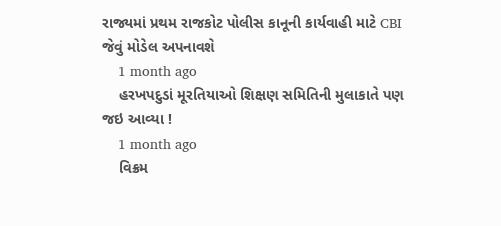રાજ્યમાં પ્રથમ રાજકોટ પોલીસ કાનૂની કાર્યવાહી માટે CBI જેવું મોડેલ અપનાવશે
    1 month ago
    હરખપદુડાં મૂરતિયાઓ શિક્ષણ સમિતિની મુલાકાતે પણ જઇ આવ્યા !
    1 month ago
    વિક્રમ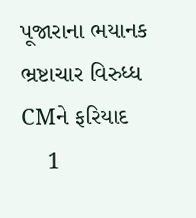પૂજારાના ભયાનક ભ્રષ્ટાચાર વિરુધ્ધ CMને ફરિયાદ
    1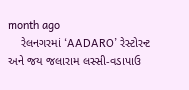month ago
    રેલનગરમાં ‘AADARO’ રેસ્ટોરન્ટ અને જય જલારામ લસ્સી-વડાપાઉ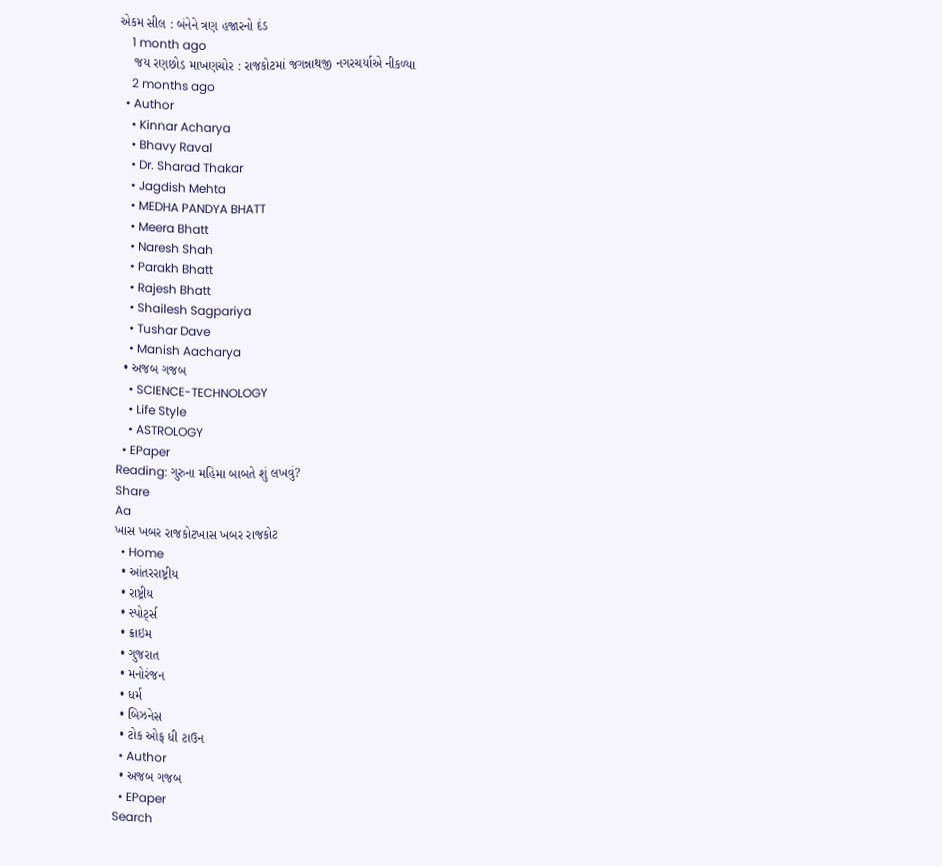એકમ સીલ : બંનેને ત્રણ હજારનો દંડ
    1 month ago
    જય રણછોડ માખણચોર : રાજકોટમાં જગન્નાથજી નગરચર્યાએ નીકળ્યા
    2 months ago
  • Author
    • Kinnar Acharya
    • Bhavy Raval
    • Dr. Sharad Thakar
    • Jagdish Mehta
    • MEDHA PANDYA BHATT
    • Meera Bhatt
    • Naresh Shah
    • Parakh Bhatt
    • Rajesh Bhatt
    • Shailesh Sagpariya
    • Tushar Dave
    • Manish Aacharya
  • અજબ ગજબ
    • SCIENCE-TECHNOLOGY
    • Life Style
    • ASTROLOGY
  • EPaper
Reading: ગુરુના મહિમા બાબતે શું લખવું?
Share
Aa
ખાસ ખબર રાજકોટખાસ ખબર રાજકોટ
  • Home
  • આંતરરાષ્ટ્રીય
  • રાષ્ટ્રીય
  • સ્પોર્ટ્સ
  • ક્રાઇમ
  • ગુજરાત
  • મનોરંજન
  • ધર્મ
  • બિઝનેસ
  • ટોક ઓફ ધી ટાઉન
  • Author
  • અજબ ગજબ
  • EPaper
Search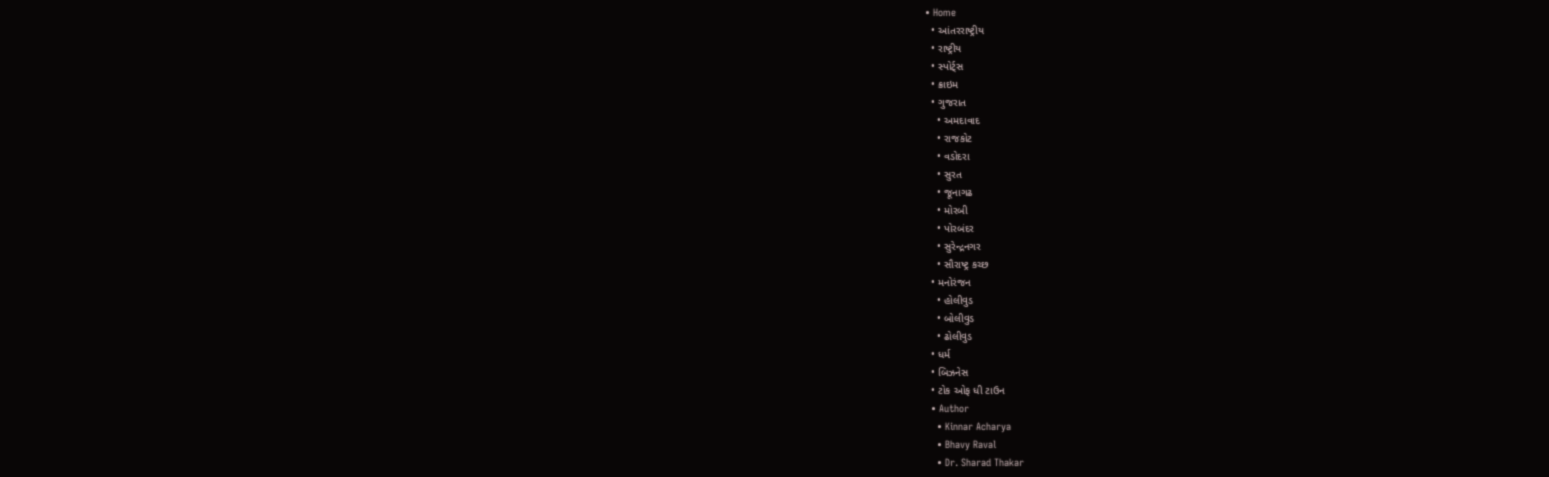• Home
  • આંતરરાષ્ટ્રીય
  • રાષ્ટ્રીય
  • સ્પોર્ટ્સ
  • ક્રાઇમ
  • ગુજરાત
    • અમદાવાદ
    • રાજકોટ
    • વડોદરા
    • સુરત
    • જૂનાગઢ
    • મોરબી
    • પોરબંદર
    • સુરેન્દ્રનગર
    • સૌરાષ્ટ્ર કચ્છ
  • મનોરંજન
    • હોલીવુડ
    • બોલીવુડ
    • ઢોલીવુડ
  • ધર્મ
  • બિઝનેસ
  • ટોક ઓફ ધી ટાઉન
  • Author
    • Kinnar Acharya
    • Bhavy Raval
    • Dr. Sharad Thakar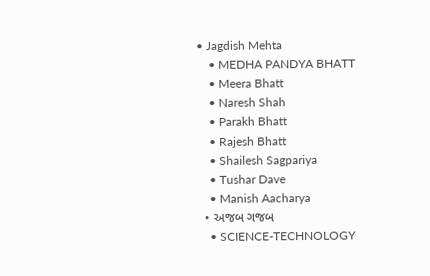• Jagdish Mehta
    • MEDHA PANDYA BHATT
    • Meera Bhatt
    • Naresh Shah
    • Parakh Bhatt
    • Rajesh Bhatt
    • Shailesh Sagpariya
    • Tushar Dave
    • Manish Aacharya
  • અજબ ગજબ
    • SCIENCE-TECHNOLOGY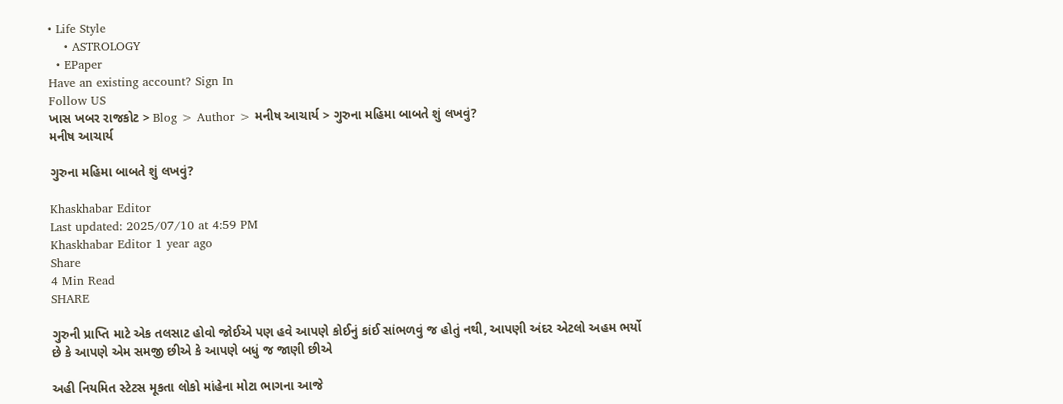• Life Style
    • ASTROLOGY
  • EPaper
Have an existing account? Sign In
Follow US
ખાસ ખબર રાજકોટ > Blog > Author > મનીષ આચાર્ય > ગુરુના મહિમા બાબતે શું લખવું?
મનીષ આચાર્ય

ગુરુના મહિમા બાબતે શું લખવું?

Khaskhabar Editor
Last updated: 2025/07/10 at 4:59 PM
Khaskhabar Editor 1 year ago
Share
4 Min Read
SHARE

ગુરુની પ્રાપ્તિ માટે એક તલસાટ હોવો જોઈએ પણ હવે આપણે કોઈનું કાંઈ સાંભળવું જ હોતું નથી, આપણી અંદર એટલો અહમ ભર્યો છે કે આપણે એમ સમજી છીએ કે આપણે બધું જ જાણી છીએ

અહી નિયમિત સ્ટેટસ મૂકતા લોકો માંહેના મોટા ભાગના આજે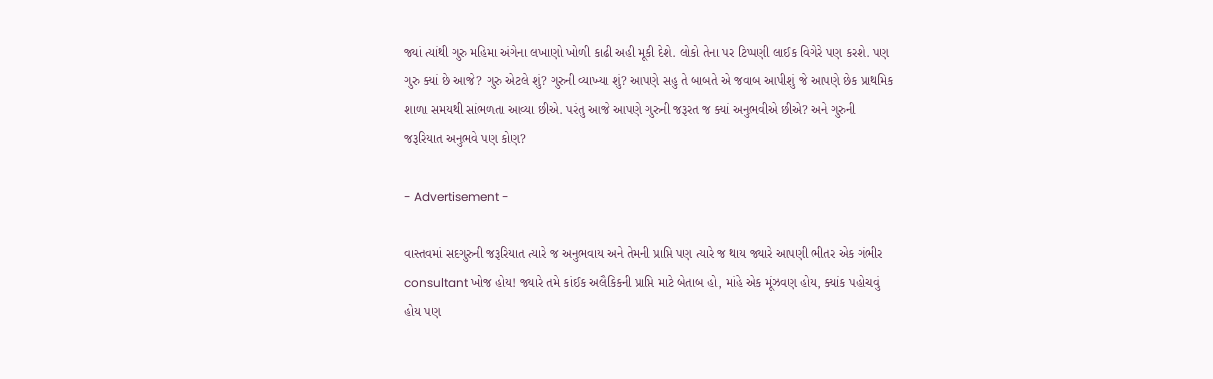જ્યાં ત્યાંથી ગુરુ મહિમા અંગેના લખાણો ખોળી કાઢી અહી મૂકી દેશે. લોકો તેના પર ટિપ્પણી લાઈક વિગેરે પણ કરશે. પણ ગુરુ ક્યાં છે આજે? ગુરુ એટલે શું? ગુરુની વ્યાખ્યા શું? આપણે સહુ તે બાબતે એ જવાબ આપીશું જે આપણે છેક પ્રાથમિક શાળા સમયથી સાંભળતા આવ્યા છીએ. પરંતુ આજે આપણે ગુરુની જરૂરત જ ક્યાં અનુભવીએ છીએ? અને ગુરુની જરૂરિયાત અનુભવે પણ કોણ?

- Advertisement -

વાસ્તવમાં સદગુરુની જરૂરિયાત ત્યારે જ અનુભવાય અને તેમની પ્રાપ્તિ પણ ત્યારે જ થાય જ્યારે આપણી ભીતર એક ગંભીર consultant ખોજ હોય! જ્યારે તમે કાંઈક અલૈકિકની પ્રાપ્તિ માટે બેતાબ હો, માંહે એક મૂંઝવણ હોય, ક્યાંક પહોચવું હોય પણ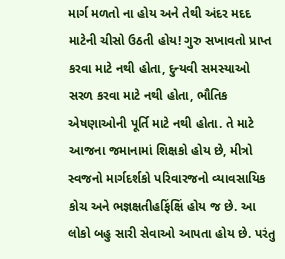માર્ગ મળતો ના હોય અને તેથી અંદર મદદ માટેની ચીસો ઉઠતી હોય! ગુરુ સખાવતો પ્રાપ્ત કરવા માટે નથી હોતા, દુન્યવી સમસ્યાઓ સરળ કરવા માટે નથી હોતા, ભૌતિક એષણાઓની પૂર્તિ માટે નથી હોતા. તે માટે આજના જમાનામાં શિક્ષકો હોય છે, મીત્રો સ્વજનો માર્ગદર્શકો પરિવારજનો વ્યાવસાયિક કોચ અને ભજ્ઞક્ષતીહફિંક્ષિં હોય જ છે. આ લોકો બહુ સારી સેવાઓ આપતા હોય છે. પરંતુ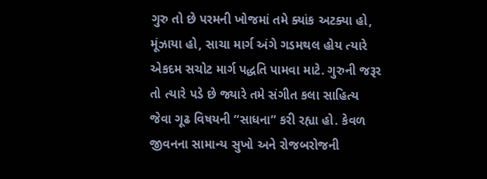ગુરુ તો છે પરમની ખોજમાં તમે ક્યાંક અટક્યા હો, મૂંઝાયા હો, સાચા માર્ગ અંગે ગડમથલ હોય ત્યારે એકદમ સચોટ માર્ગ પદ્ધતિ પામવા માટે. ગુરુની જરૂર તો ત્યારે પડે છે જ્યારે તમે સંગીત કલા સાહિત્ય જેવા ગૂઢ વિષયની “સાધના” કરી રહ્યા હો. કેવળ જીવનના સામાન્ય સુખો અને રોજબરોજની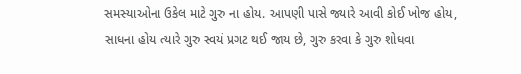સમસ્યાઓના ઉકેલ માટે ગુરુ ના હોય. આપણી પાસે જ્યારે આવી કોઈ ખોજ હોય, સાધના હોય ત્યારે ગુરુ સ્વયં પ્રગટ થઈ જાય છે, ગુરુ કરવા કે ગુરુ શોધવા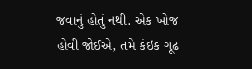જવાનું હોતું નથી. એક ખોજ હોવી જોઈએ, તમે કંઇક ગૂઢ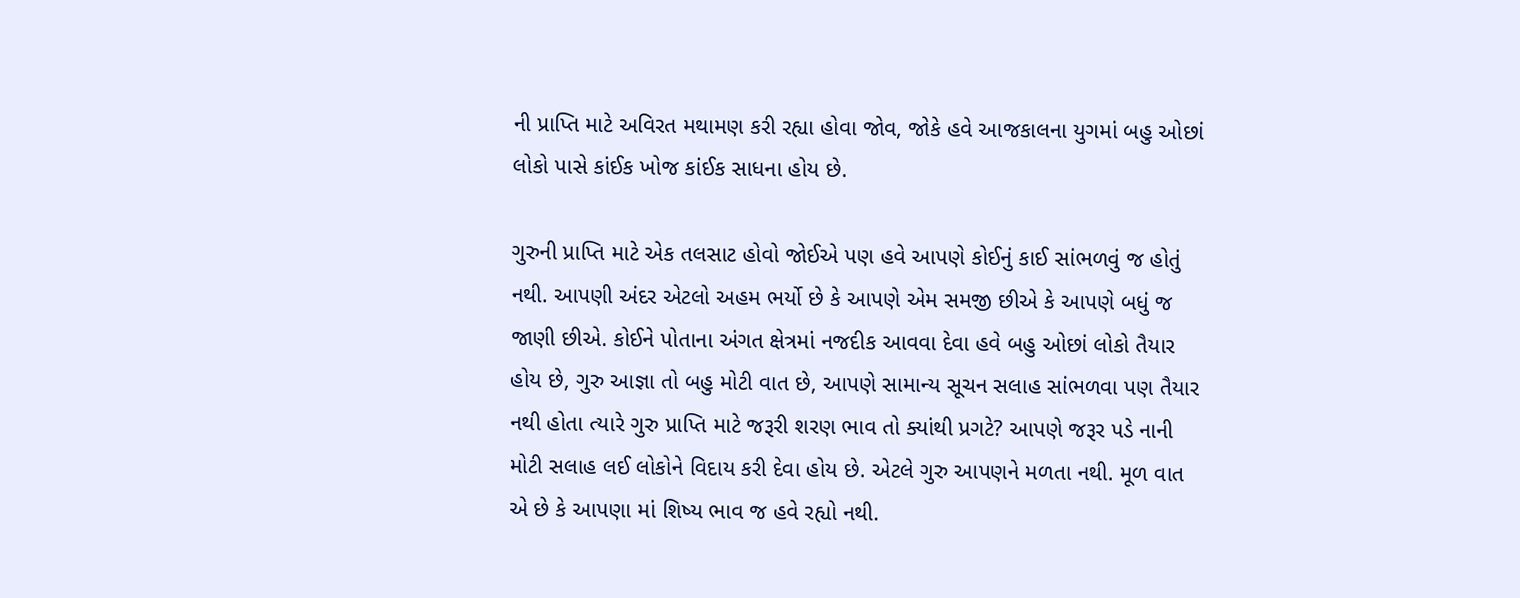ની પ્રાપ્તિ માટે અવિરત મથામણ કરી રહ્યા હોવા જોવ, જોકે હવે આજકાલના યુગમાં બહુ ઓછાં લોકો પાસે કાંઈક ખોજ કાંઈક સાધના હોય છે.

ગુરુની પ્રાપ્તિ માટે એક તલસાટ હોવો જોઈએ પણ હવે આપણે કોઈનું કાઈ સાંભળવું જ હોતું નથી. આપણી અંદર એટલો અહમ ભર્યો છે કે આપણે એમ સમજી છીએ કે આપણે બધું જ જાણી છીએ. કોઈને પોતાના અંગત ક્ષેત્રમાં નજદીક આવવા દેવા હવે બહુ ઓછાં લોકો તૈયાર હોય છે, ગુરુ આજ્ઞા તો બહુ મોટી વાત છે, આપણે સામાન્ય સૂચન સલાહ સાંભળવા પણ તૈયાર નથી હોતા ત્યારે ગુરુ પ્રાપ્તિ માટે જરૂરી શરણ ભાવ તો ક્યાંથી પ્રગટે? આપણે જરૂર પડે નાની મોટી સલાહ લઈ લોકોને વિદાય કરી દેવા હોય છે. એટલે ગુરુ આપણને મળતા નથી. મૂળ વાત એ છે કે આપણા માં શિષ્ય ભાવ જ હવે રહ્યો નથી.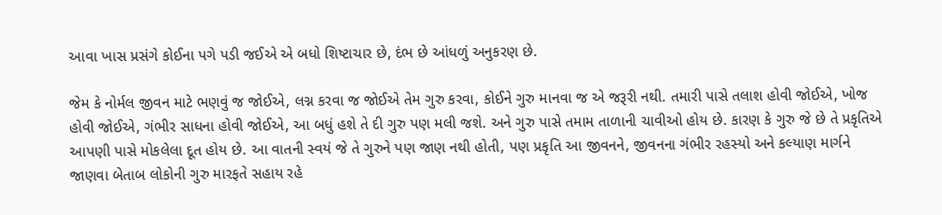આવા ખાસ પ્રસંગે કોઈના પગે પડી જઈએ એ બધો શિષ્ટાચાર છે, દંભ છે આંધળું અનુકરણ છે.

જેમ કે નોર્મલ જીવન માટે ભણવું જ જોઈએ, લગ્ન કરવા જ જોઈએ તેમ ગુરુ કરવા, કોઈને ગુરુ માનવા જ એ જરૂરી નથી. તમારી પાસે તલાશ હોવી જોઈએ, ખોજ હોવી જોઈએ, ગંભીર સાધના હોવી જોઈએ, આ બધું હશે તે દી ગુરુ પણ મલી જશે. અને ગુરુ પાસે તમામ તાળાની ચાવીઓ હોય છે. કારણ કે ગુરુ જે છે તે પ્રકૃતિએ આપણી પાસે મોકલેલા દૂત હોય છે. આ વાતની સ્વયં જે તે ગુરુને પણ જાણ નથી હોતી, પણ પ્રકૃતિ આ જીવનને, જીવનના ગંભીર રહસ્યો અને કલ્યાણ માર્ગને જાણવા બેતાબ લોકોની ગુરુ મારફતે સહાય રહે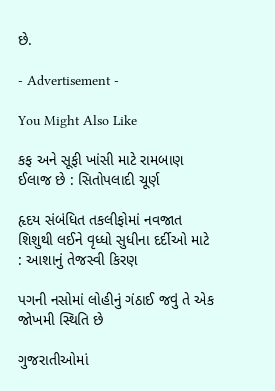છે.

- Advertisement -

You Might Also Like

કફ અને સૂફી ખાંસી માટે રામબાણ ઈલાજ છે : સિતોપલાદી ચૂર્ણ

હૃદય સંબંધિત તકલીફોમાં નવજાત શિશુથી લઈને વૃધ્ધો સુધીના દર્દીઓ માટે : આશાનું તેજસ્વી કિરણ

પગની નસોમાં લોહીનું ગંઠાઈ જવું તે એક જોખમી સ્થિતિ છે

ગુજરાતીઓમાં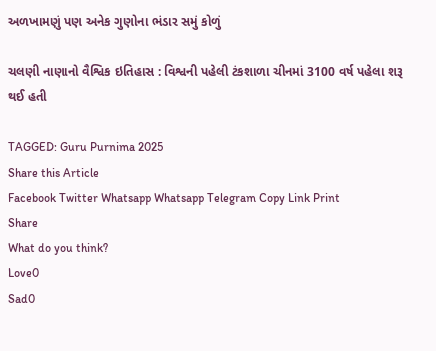અળખામણું પણ અનેક ગુણોના ભંડાર સમું કોળું

ચલણી નાણાનો વૈશ્વિક ઇતિહાસ : વિશ્વની પહેલી ટંકશાળા ચીનમાં 3100 વર્ષ પહેલા શરૂ થઈ હતી

TAGGED: Guru Purnima 2025
Share this Article
Facebook Twitter Whatsapp Whatsapp Telegram Copy Link Print
Share
What do you think?
Love0
Sad0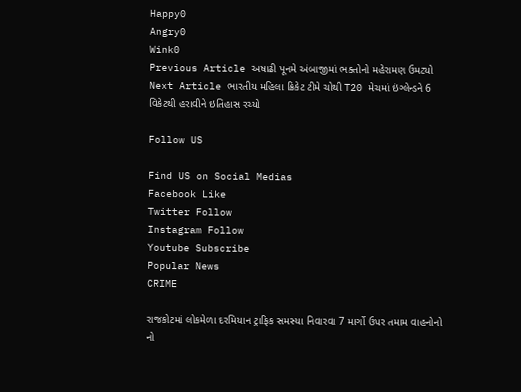Happy0
Angry0
Wink0
Previous Article અષાઢી પૂનમે અંબાજીમાં ભક્તોનો મહેરામણ ઉમટ્યો
Next Article ભારતીય મહિલા ક્રિકેટ ટીમે ચોથી T20 મેચમાં ઇંગ્લેન્ડને 6 વિકેટથી હરાવીને ઇતિહાસ રચ્યો

Follow US

Find US on Social Medias
Facebook Like
Twitter Follow
Instagram Follow
Youtube Subscribe
Popular News
CRIME

રાજકોટમાં લોકમેળા દરમિયાન ટ્રાફિક સમસ્યા નિવારવા 7 માર્ગો ઉપર તમામ વાહનોનો નો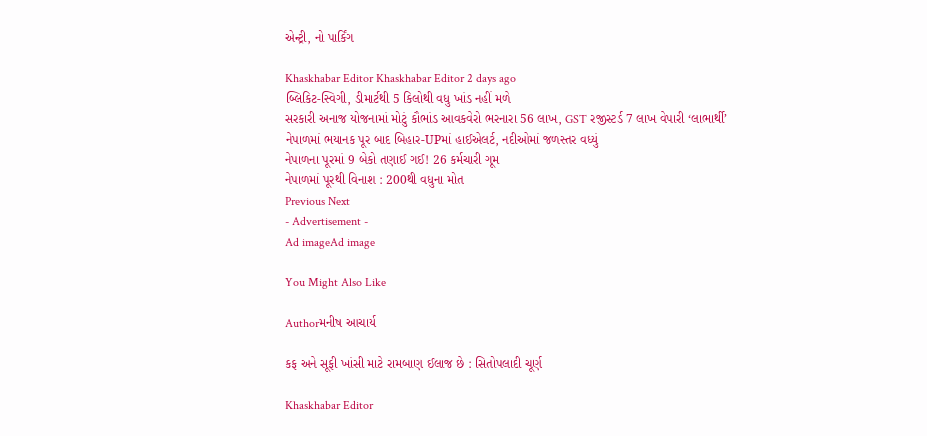એન્ટ્રી, નો પાર્કિંગ

Khaskhabar Editor Khaskhabar Editor 2 days ago
બ્લિકિટ-સ્વિગી, ડીમાર્ટથી 5 કિલોથી વધુ ખાંડ નહીં મળે
સરકારી અનાજ યોજનામાં મોટું કૌભાંડ આવકવેરો ભરનારા 56 લાખ, GST રજીસ્ટર્ડ 7 લાખ વેપારી ‘લાભાર્થી’
નેપાળમાં ભયાનક પૂર બાદ બિહાર-UPમાં હાઈએલર્ટ, નદીઓમાં જળસ્તર વધ્યું
નેપાળના પૂરમાં 9 બેકો તણાઈ ગઈ! 26 કર્મચારી ગૂમ
નેપાળમાં પૂરથી વિનાશ : 200થી વધુના મોત
Previous Next
- Advertisement -
Ad imageAd image

You Might Also Like

Authorમનીષ આચાર્ય

કફ અને સૂફી ખાંસી માટે રામબાણ ઈલાજ છે : સિતોપલાદી ચૂર્ણ

Khaskhabar Editor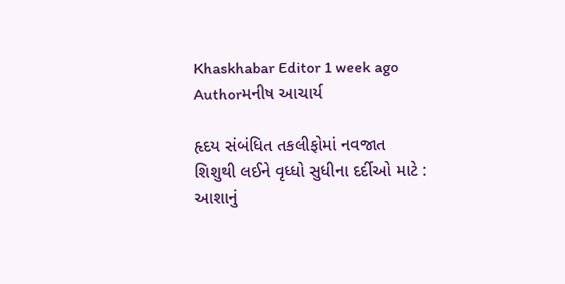Khaskhabar Editor 1 week ago
Authorમનીષ આચાર્ય

હૃદય સંબંધિત તકલીફોમાં નવજાત શિશુથી લઈને વૃધ્ધો સુધીના દર્દીઓ માટે : આશાનું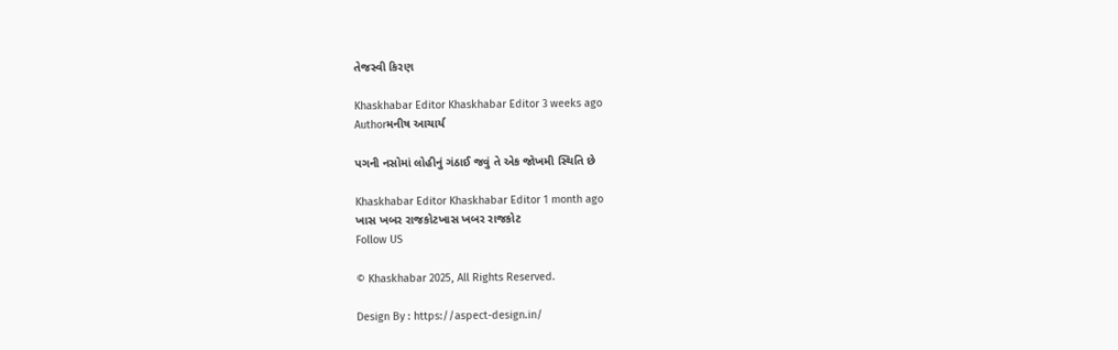તેજસ્વી કિરણ

Khaskhabar Editor Khaskhabar Editor 3 weeks ago
Authorમનીષ આચાર્ય

પગની નસોમાં લોહીનું ગંઠાઈ જવું તે એક જોખમી સ્થિતિ છે

Khaskhabar Editor Khaskhabar Editor 1 month ago
ખાસ ખબર રાજકોટખાસ ખબર રાજકોટ
Follow US

© Khaskhabar 2025, All Rights Reserved.

Design By : https://aspect-design.in/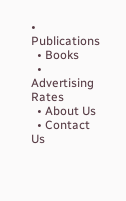• Publications
  • Books
  • Advertising Rates
  • About Us
  • Contact Us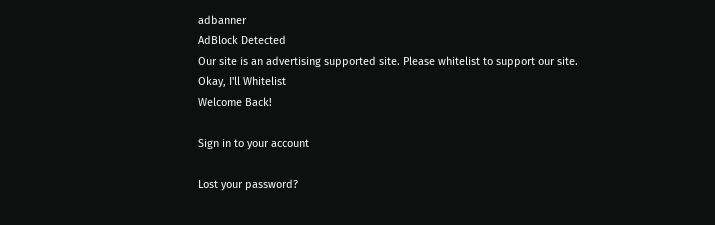adbanner
AdBlock Detected
Our site is an advertising supported site. Please whitelist to support our site.
Okay, I'll Whitelist
Welcome Back!

Sign in to your account

Lost your password?